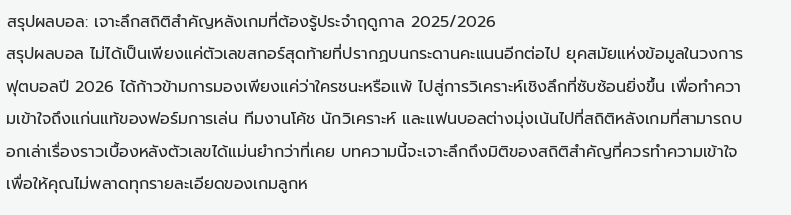สรุปผลบอล: เจาะลึกสถิติสำคัญหลังเกมที่ต้องรู้ประจำฤดูกาล 2025/2026
สรุปผลบอล ไม่ได้เป็นเพียงแค่ตัวเลขสกอร์สุดท้ายที่ปรากฏบนกระดานคะแนนอีกต่อไป ยุคสมัยแห่งข้อมูลในวงการฟุตบอลปี 2026 ได้ก้าวข้ามการมองเพียงแค่ว่าใครชนะหรือแพ้ ไปสู่การวิเคราะห์เชิงลึกที่ซับซ้อนยิ่งขึ้น เพื่อทำความเข้าใจถึงแก่นแท้ของฟอร์มการเล่น ทีมงานโค้ช นักวิเคราะห์ และแฟนบอลต่างมุ่งเน้นไปที่สถิติหลังเกมที่สามารถบอกเล่าเรื่องราวเบื้องหลังตัวเลขได้แม่นยำกว่าที่เคย บทความนี้จะเจาะลึกถึงมิติของสถิติสำคัญที่ควรทำความเข้าใจ เพื่อให้คุณไม่พลาดทุกรายละเอียดของเกมลูกห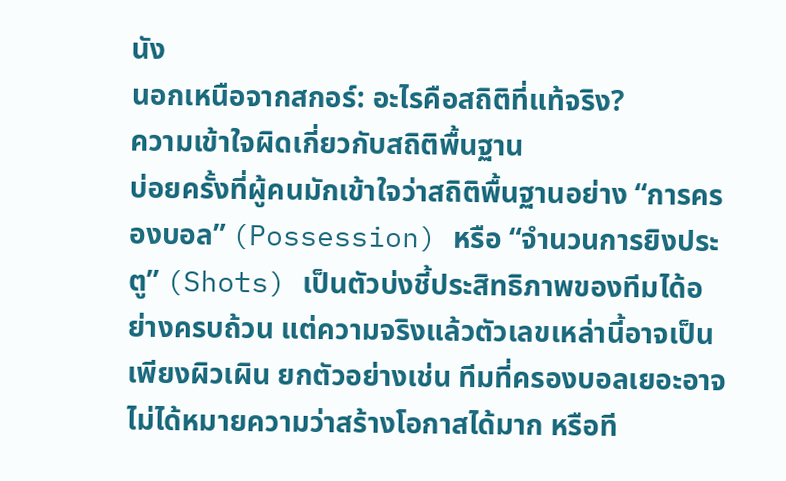นัง
นอกเหนือจากสกอร์: อะไรคือสถิติที่แท้จริง?
ความเข้าใจผิดเกี่ยวกับสถิติพื้นฐาน
บ่อยครั้งที่ผู้คนมักเข้าใจว่าสถิติพื้นฐานอย่าง “การครองบอล” (Possession) หรือ “จำนวนการยิงประตู” (Shots) เป็นตัวบ่งชี้ประสิทธิภาพของทีมได้อย่างครบถ้วน แต่ความจริงแล้วตัวเลขเหล่านี้อาจเป็นเพียงผิวเผิน ยกตัวอย่างเช่น ทีมที่ครองบอลเยอะอาจไม่ได้หมายความว่าสร้างโอกาสได้มาก หรือที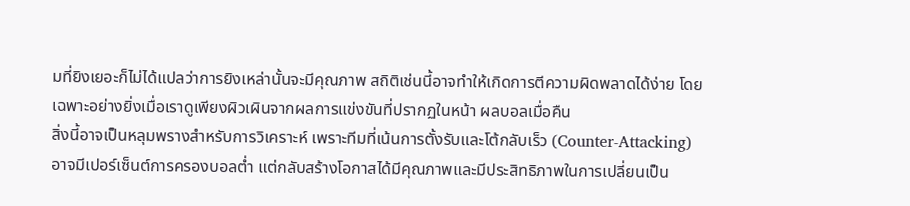มที่ยิงเยอะก็ไม่ได้แปลว่าการยิงเหล่านั้นจะมีคุณภาพ สถิติเช่นนี้อาจทำให้เกิดการตีความผิดพลาดได้ง่าย โดยเฉพาะอย่างยิ่งเมื่อเราดูเพียงผิวเผินจากผลการแข่งขันที่ปรากฏในหน้า ผลบอลเมื่อคืน
สิ่งนี้อาจเป็นหลุมพรางสำหรับการวิเคราะห์ เพราะทีมที่เน้นการตั้งรับและโต้กลับเร็ว (Counter-Attacking) อาจมีเปอร์เซ็นต์การครองบอลต่ำ แต่กลับสร้างโอกาสได้มีคุณภาพและมีประสิทธิภาพในการเปลี่ยนเป็น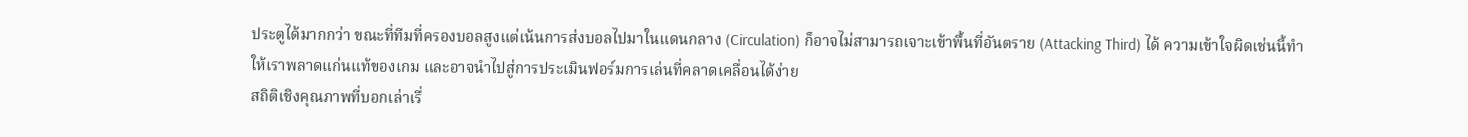ประตูได้มากกว่า ขณะที่ทีมที่ครองบอลสูงแต่เน้นการส่งบอลไปมาในแดนกลาง (Circulation) ก็อาจไม่สามารถเจาะเข้าพื้นที่อันตราย (Attacking Third) ได้ ความเข้าใจผิดเช่นนี้ทำให้เราพลาดแก่นแท้ของเกม และอาจนำไปสู่การประเมินฟอร์มการเล่นที่คลาดเคลื่อนได้ง่าย
สถิติเชิงคุณภาพที่บอกเล่าเรื่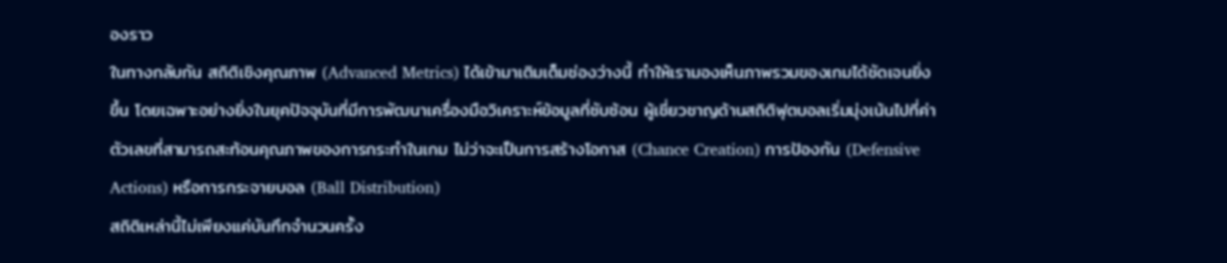องราว
ในทางกลับกัน สถิติเชิงคุณภาพ (Advanced Metrics) ได้เข้ามาเติมเต็มช่องว่างนี้ ทำให้เรามองเห็นภาพรวมของเกมได้ชัดเจนยิ่งขึ้น โดยเฉพาะอย่างยิ่งในยุคปัจจุบันที่มีการพัฒนาเครื่องมือวิเคราะห์ข้อมูลที่ซับซ้อน ผู้เชี่ยวชาญด้านสถิติฟุตบอลเริ่มมุ่งเน้นไปที่ค่าตัวเลขที่สามารถสะท้อนคุณภาพของการกระทำในเกม ไม่ว่าจะเป็นการสร้างโอกาส (Chance Creation) การป้องกัน (Defensive Actions) หรือการกระจายบอล (Ball Distribution)
สถิติเหล่านี้ไม่เพียงแค่บันทึกจำนวนครั้ง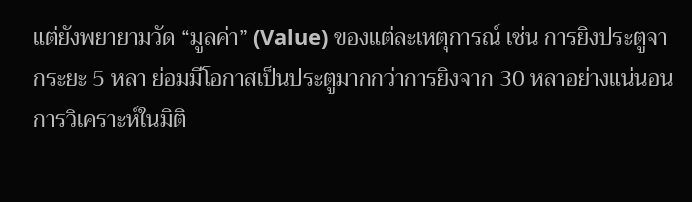แต่ยังพยายามวัด “มูลค่า” (Value) ของแต่ละเหตุการณ์ เช่น การยิงประตูจากระยะ 5 หลา ย่อมมีโอกาสเป็นประตูมากกว่าการยิงจาก 30 หลาอย่างแน่นอน การวิเคราะห์ในมิติ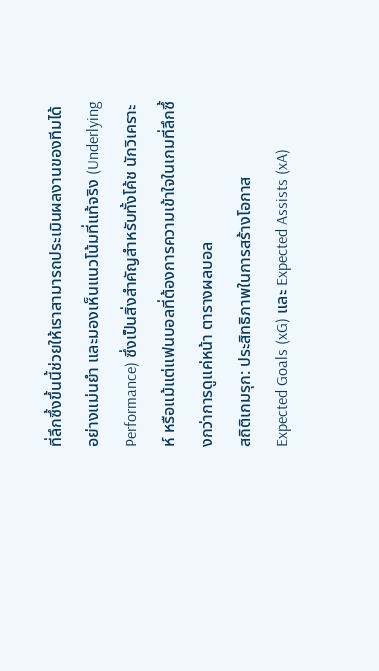ที่ลึกซึ้งขึ้นนี้ช่วยให้เราสามารถประเมินผลงานของทีมได้อย่างแม่นยำ และมองเห็นแนวโน้มที่แท้จริง (Underlying Performance) ซึ่งเป็นสิ่งสำคัญสำหรับทั้งโค้ช นักวิเคราะห์ หรือแม้แต่แฟนบอลที่ต้องการความเข้าใจในเกมที่ลึกซึ้งกว่าการดูแค่หน้า ตารางผลบอล
สถิติเกมรุก: ประสิทธิภาพในการสร้างโอกาส
Expected Goals (xG) และ Expected Assists (xA)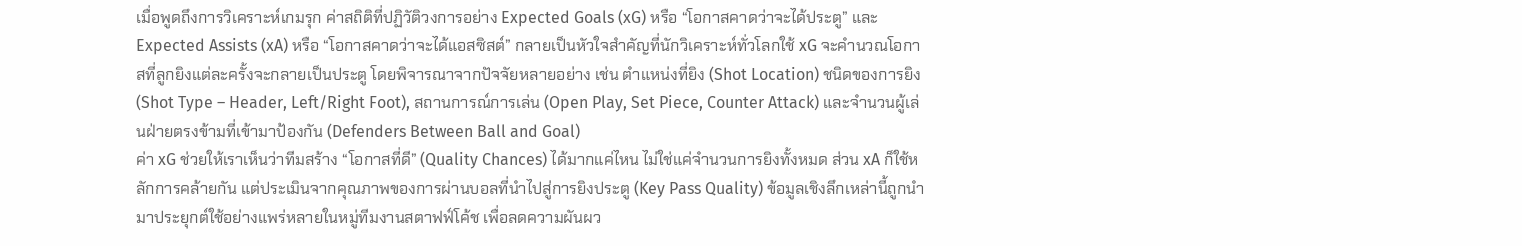เมื่อพูดถึงการวิเคราะห์เกมรุก ค่าสถิติที่ปฏิวัติวงการอย่าง Expected Goals (xG) หรือ “โอกาสคาดว่าจะได้ประตู” และ Expected Assists (xA) หรือ “โอกาสคาดว่าจะได้แอสซิสต์” กลายเป็นหัวใจสำคัญที่นักวิเคราะห์ทั่วโลกใช้ xG จะคำนวณโอกาสที่ลูกยิงแต่ละครั้งจะกลายเป็นประตู โดยพิจารณาจากปัจจัยหลายอย่าง เช่น ตำแหน่งที่ยิง (Shot Location) ชนิดของการยิง (Shot Type – Header, Left/Right Foot), สถานการณ์การเล่น (Open Play, Set Piece, Counter Attack) และจำนวนผู้เล่นฝ่ายตรงข้ามที่เข้ามาป้องกัน (Defenders Between Ball and Goal)
ค่า xG ช่วยให้เราเห็นว่าทีมสร้าง “โอกาสที่ดี” (Quality Chances) ได้มากแค่ไหน ไม่ใช่แค่จำนวนการยิงทั้งหมด ส่วน xA ก็ใช้หลักการคล้ายกัน แต่ประเมินจากคุณภาพของการผ่านบอลที่นำไปสู่การยิงประตู (Key Pass Quality) ข้อมูลเชิงลึกเหล่านี้ถูกนำมาประยุกต์ใช้อย่างแพร่หลายในหมู่ทีมงานสตาฟฟ์โค้ช เพื่อลดความผันผว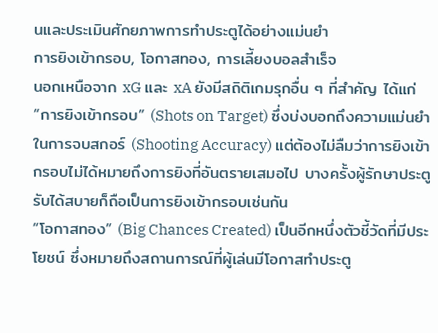นและประเมินศักยภาพการทำประตูได้อย่างแม่นยำ
การยิงเข้ากรอบ, โอกาสทอง, การเลี้ยงบอลสำเร็จ
นอกเหนือจาก xG และ xA ยังมีสถิติเกมรุกอื่น ๆ ที่สำคัญ ได้แก่ “การยิงเข้ากรอบ” (Shots on Target) ซึ่งบ่งบอกถึงความแม่นยำในการจบสกอร์ (Shooting Accuracy) แต่ต้องไม่ลืมว่าการยิงเข้ากรอบไม่ได้หมายถึงการยิงที่อันตรายเสมอไป บางครั้งผู้รักษาประตูรับได้สบายก็ถือเป็นการยิงเข้ากรอบเช่นกัน
“โอกาสทอง” (Big Chances Created) เป็นอีกหนึ่งตัวชี้วัดที่มีประโยชน์ ซึ่งหมายถึงสถานการณ์ที่ผู้เล่นมีโอกาสทำประตู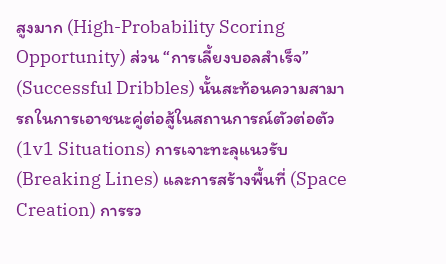สูงมาก (High-Probability Scoring Opportunity) ส่วน “การเลี้ยงบอลสำเร็จ” (Successful Dribbles) นั้นสะท้อนความสามารถในการเอาชนะคู่ต่อสู้ในสถานการณ์ตัวต่อตัว (1v1 Situations) การเจาะทะลุแนวรับ (Breaking Lines) และการสร้างพื้นที่ (Space Creation) การรว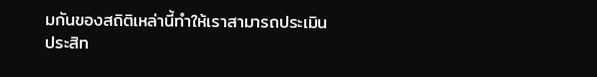มกันของสถิติเหล่านี้ทำให้เราสามารถประเมินประสิท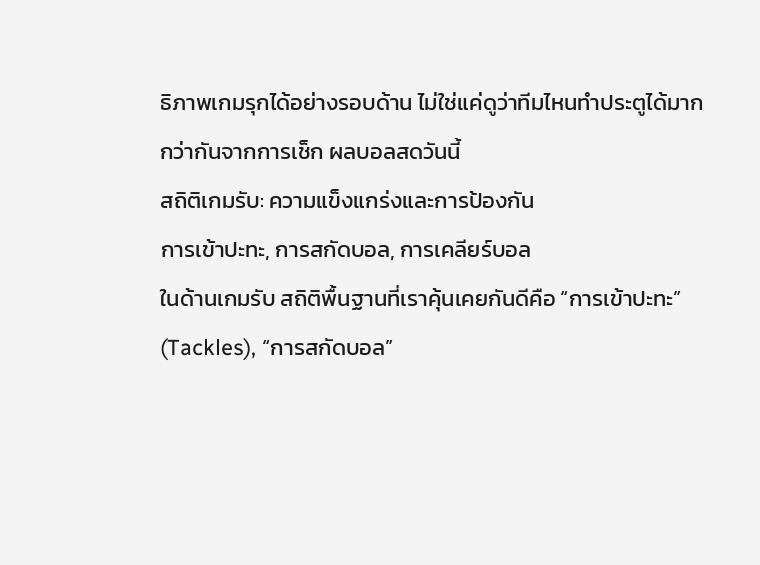ธิภาพเกมรุกได้อย่างรอบด้าน ไม่ใช่แค่ดูว่าทีมไหนทำประตูได้มากกว่ากันจากการเช็ก ผลบอลสดวันนี้
สถิติเกมรับ: ความแข็งแกร่งและการป้องกัน
การเข้าปะทะ, การสกัดบอล, การเคลียร์บอล
ในด้านเกมรับ สถิติพื้นฐานที่เราคุ้นเคยกันดีคือ “การเข้าปะทะ” (Tackles), “การสกัดบอล”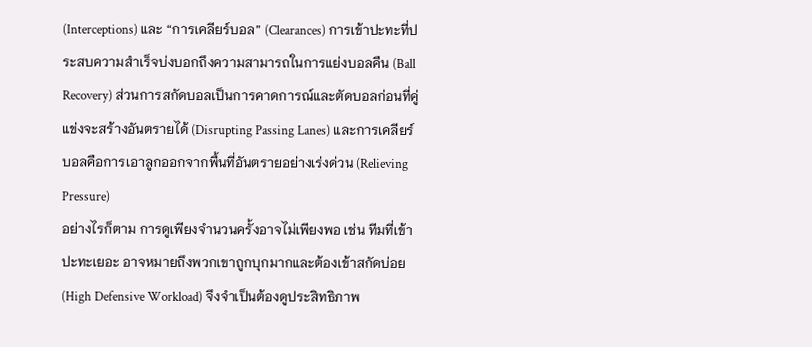(Interceptions) และ “การเคลียร์บอล” (Clearances) การเข้าปะทะที่ประสบความสำเร็จบ่งบอกถึงความสามารถในการแย่งบอลคืน (Ball Recovery) ส่วนการสกัดบอลเป็นการคาดการณ์และตัดบอลก่อนที่คู่แข่งจะสร้างอันตรายได้ (Disrupting Passing Lanes) และการเคลียร์บอลคือการเอาลูกออกจากพื้นที่อันตรายอย่างเร่งด่วน (Relieving Pressure)
อย่างไรก็ตาม การดูเพียงจำนวนครั้งอาจไม่เพียงพอ เช่น ทีมที่เข้าปะทะเยอะ อาจหมายถึงพวกเขาถูกบุกมากและต้องเข้าสกัดบ่อย (High Defensive Workload) จึงจำเป็นต้องดูประสิทธิภาพ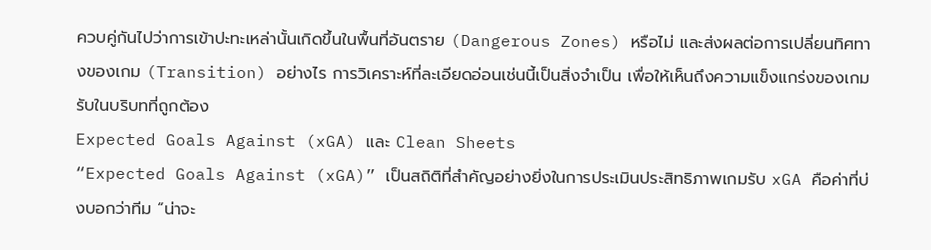ควบคู่กันไปว่าการเข้าปะทะเหล่านั้นเกิดขึ้นในพื้นที่อันตราย (Dangerous Zones) หรือไม่ และส่งผลต่อการเปลี่ยนทิศทางของเกม (Transition) อย่างไร การวิเคราะห์ที่ละเอียดอ่อนเช่นนี้เป็นสิ่งจำเป็น เพื่อให้เห็นถึงความแข็งแกร่งของเกมรับในบริบทที่ถูกต้อง
Expected Goals Against (xGA) และ Clean Sheets
“Expected Goals Against (xGA)” เป็นสถิติที่สำคัญอย่างยิ่งในการประเมินประสิทธิภาพเกมรับ xGA คือค่าที่บ่งบอกว่าทีม “น่าจะ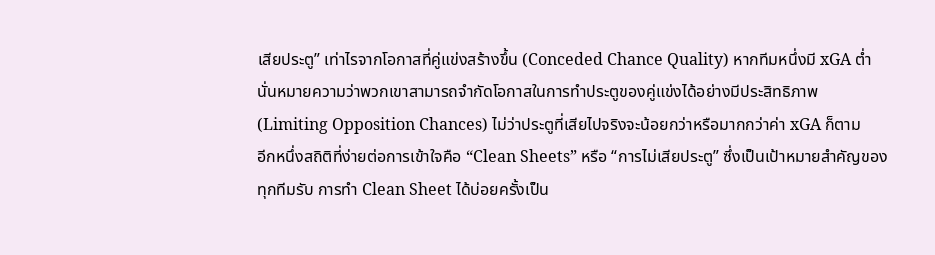เสียประตู” เท่าไรจากโอกาสที่คู่แข่งสร้างขึ้น (Conceded Chance Quality) หากทีมหนึ่งมี xGA ต่ำ นั่นหมายความว่าพวกเขาสามารถจำกัดโอกาสในการทำประตูของคู่แข่งได้อย่างมีประสิทธิภาพ (Limiting Opposition Chances) ไม่ว่าประตูที่เสียไปจริงจะน้อยกว่าหรือมากกว่าค่า xGA ก็ตาม
อีกหนึ่งสถิติที่ง่ายต่อการเข้าใจคือ “Clean Sheets” หรือ “การไม่เสียประตู” ซึ่งเป็นเป้าหมายสำคัญของทุกทีมรับ การทำ Clean Sheet ได้บ่อยครั้งเป็น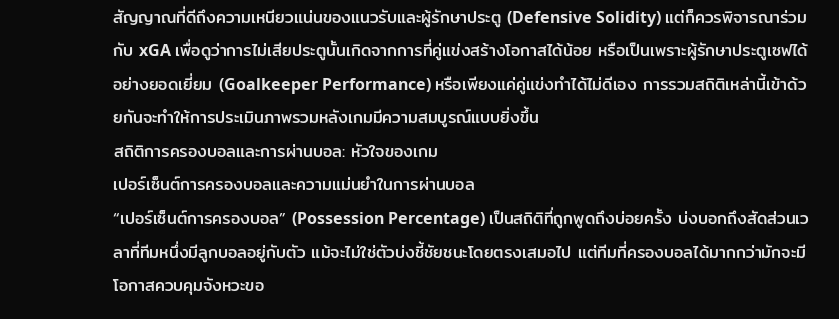สัญญาณที่ดีถึงความเหนียวแน่นของแนวรับและผู้รักษาประตู (Defensive Solidity) แต่ก็ควรพิจารณาร่วมกับ xGA เพื่อดูว่าการไม่เสียประตูนั้นเกิดจากการที่คู่แข่งสร้างโอกาสได้น้อย หรือเป็นเพราะผู้รักษาประตูเซฟได้อย่างยอดเยี่ยม (Goalkeeper Performance) หรือเพียงแค่คู่แข่งทำได้ไม่ดีเอง การรวมสถิติเหล่านี้เข้าด้วยกันจะทำให้การประเมินภาพรวมหลังเกมมีความสมบูรณ์แบบยิ่งขึ้น
สถิติการครองบอลและการผ่านบอล: หัวใจของเกม
เปอร์เซ็นต์การครองบอลและความแม่นยำในการผ่านบอล
“เปอร์เซ็นต์การครองบอล” (Possession Percentage) เป็นสถิติที่ถูกพูดถึงบ่อยครั้ง บ่งบอกถึงสัดส่วนเวลาที่ทีมหนึ่งมีลูกบอลอยู่กับตัว แม้จะไม่ใช่ตัวบ่งชี้ชัยชนะโดยตรงเสมอไป แต่ทีมที่ครองบอลได้มากกว่ามักจะมีโอกาสควบคุมจังหวะขอ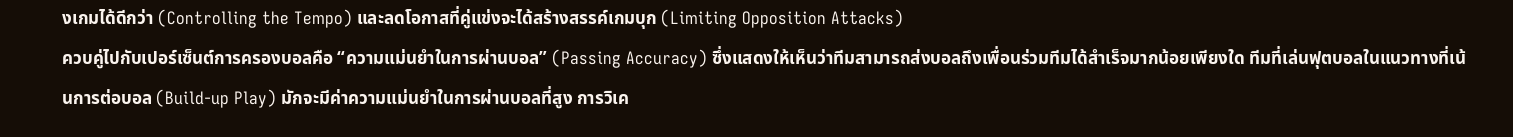งเกมได้ดีกว่า (Controlling the Tempo) และลดโอกาสที่คู่แข่งจะได้สร้างสรรค์เกมบุก (Limiting Opposition Attacks)
ควบคู่ไปกับเปอร์เซ็นต์การครองบอลคือ “ความแม่นยำในการผ่านบอล” (Passing Accuracy) ซึ่งแสดงให้เห็นว่าทีมสามารถส่งบอลถึงเพื่อนร่วมทีมได้สำเร็จมากน้อยเพียงใด ทีมที่เล่นฟุตบอลในแนวทางที่เน้นการต่อบอล (Build-up Play) มักจะมีค่าความแม่นยำในการผ่านบอลที่สูง การวิเค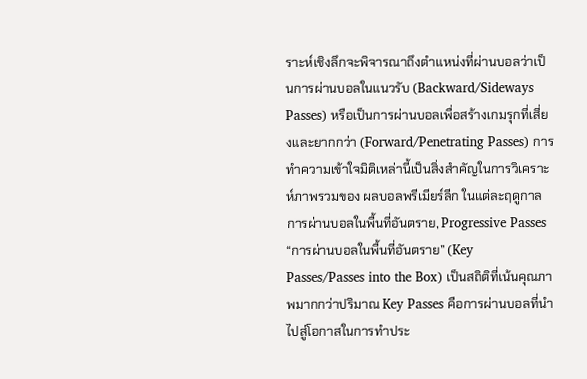ราะห์เชิงลึกจะพิจารณาถึงตำแหน่งที่ผ่านบอลว่าเป็นการผ่านบอลในแนวรับ (Backward/Sideways Passes) หรือเป็นการผ่านบอลเพื่อสร้างเกมรุกที่เสี่ยงและยากกว่า (Forward/Penetrating Passes) การทำความเข้าใจมิติเหล่านี้เป็นสิ่งสำคัญในการวิเคราะห์ภาพรวมของ ผลบอลพรีเมียร์ลีก ในแต่ละฤดูกาล
การผ่านบอลในพื้นที่อันตราย, Progressive Passes
“การผ่านบอลในพื้นที่อันตราย” (Key Passes/Passes into the Box) เป็นสถิติที่เน้นคุณภาพมากกว่าปริมาณ Key Passes คือการผ่านบอลที่นำไปสู่โอกาสในการทำประ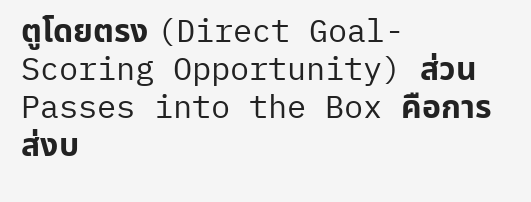ตูโดยตรง (Direct Goal-Scoring Opportunity) ส่วน Passes into the Box คือการส่งบ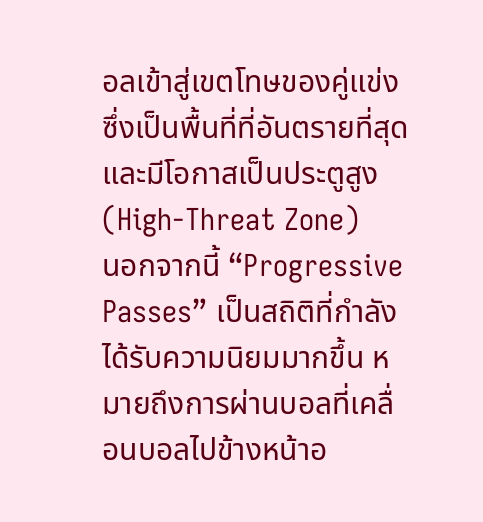อลเข้าสู่เขตโทษของคู่แข่ง ซึ่งเป็นพื้นที่ที่อันตรายที่สุดและมีโอกาสเป็นประตูสูง (High-Threat Zone)
นอกจากนี้ “Progressive Passes” เป็นสถิติที่กำลังได้รับความนิยมมากขึ้น หมายถึงการผ่านบอลที่เคลื่อนบอลไปข้างหน้าอ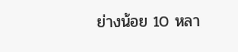ย่างน้อย 10 หลา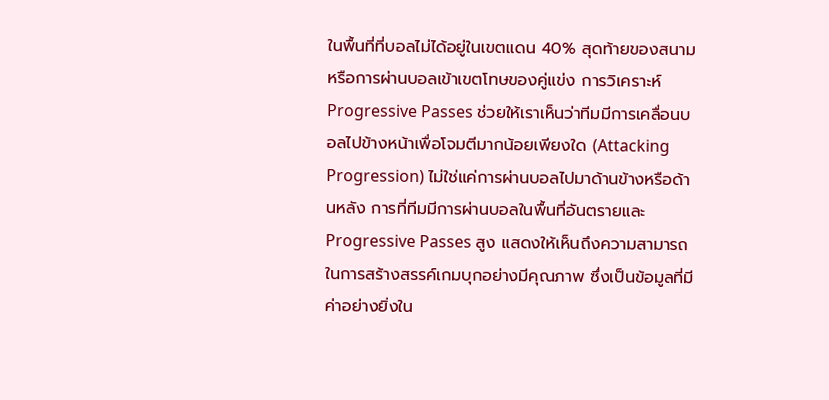ในพื้นที่ที่บอลไม่ได้อยู่ในเขตแดน 40% สุดท้ายของสนาม หรือการผ่านบอลเข้าเขตโทษของคู่แข่ง การวิเคราะห์ Progressive Passes ช่วยให้เราเห็นว่าทีมมีการเคลื่อนบอลไปข้างหน้าเพื่อโจมตีมากน้อยเพียงใด (Attacking Progression) ไม่ใช่แค่การผ่านบอลไปมาด้านข้างหรือด้านหลัง การที่ทีมมีการผ่านบอลในพื้นที่อันตรายและProgressive Passes สูง แสดงให้เห็นถึงความสามารถในการสร้างสรรค์เกมบุกอย่างมีคุณภาพ ซึ่งเป็นข้อมูลที่มีค่าอย่างยิ่งใน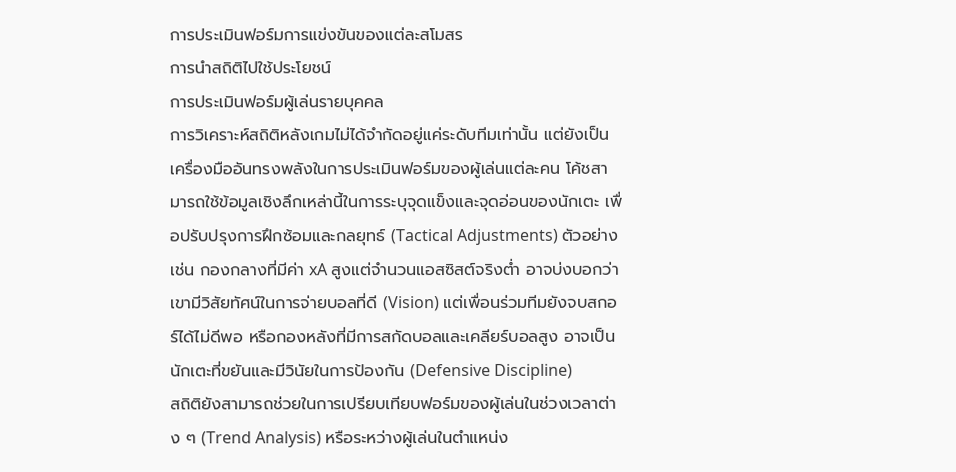การประเมินฟอร์มการแข่งขันของแต่ละสโมสร
การนำสถิติไปใช้ประโยชน์
การประเมินฟอร์มผู้เล่นรายบุคคล
การวิเคราะห์สถิติหลังเกมไม่ได้จำกัดอยู่แค่ระดับทีมเท่านั้น แต่ยังเป็นเครื่องมืออันทรงพลังในการประเมินฟอร์มของผู้เล่นแต่ละคน โค้ชสามารถใช้ข้อมูลเชิงลึกเหล่านี้ในการระบุจุดแข็งและจุดอ่อนของนักเตะ เพื่อปรับปรุงการฝึกซ้อมและกลยุทธ์ (Tactical Adjustments) ตัวอย่างเช่น กองกลางที่มีค่า xA สูงแต่จำนวนแอสซิสต์จริงต่ำ อาจบ่งบอกว่าเขามีวิสัยทัศน์ในการจ่ายบอลที่ดี (Vision) แต่เพื่อนร่วมทีมยังจบสกอร์ได้ไม่ดีพอ หรือกองหลังที่มีการสกัดบอลและเคลียร์บอลสูง อาจเป็นนักเตะที่ขยันและมีวินัยในการป้องกัน (Defensive Discipline)
สถิติยังสามารถช่วยในการเปรียบเทียบฟอร์มของผู้เล่นในช่วงเวลาต่าง ๆ (Trend Analysis) หรือระหว่างผู้เล่นในตำแหน่ง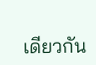เดียวกัน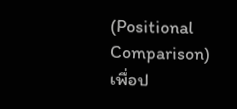(Positional Comparison) เพื่อป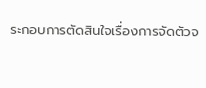ระกอบการตัดสินใจเรื่องการจัดตัวจ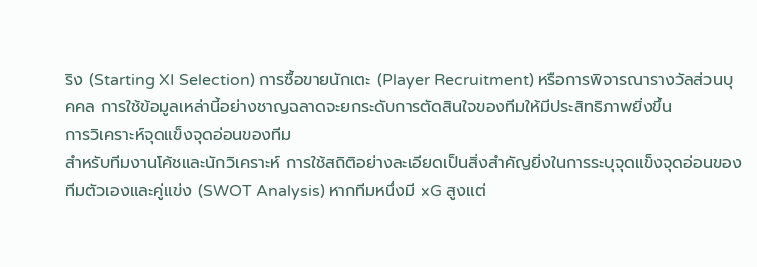ริง (Starting XI Selection) การซื้อขายนักเตะ (Player Recruitment) หรือการพิจารณารางวัลส่วนบุคคล การใช้ข้อมูลเหล่านี้อย่างชาญฉลาดจะยกระดับการตัดสินใจของทีมให้มีประสิทธิภาพยิ่งขึ้น
การวิเคราะห์จุดแข็งจุดอ่อนของทีม
สำหรับทีมงานโค้ชและนักวิเคราะห์ การใช้สถิติอย่างละเอียดเป็นสิ่งสำคัญยิ่งในการระบุจุดแข็งจุดอ่อนของทีมตัวเองและคู่แข่ง (SWOT Analysis) หากทีมหนึ่งมี xG สูงแต่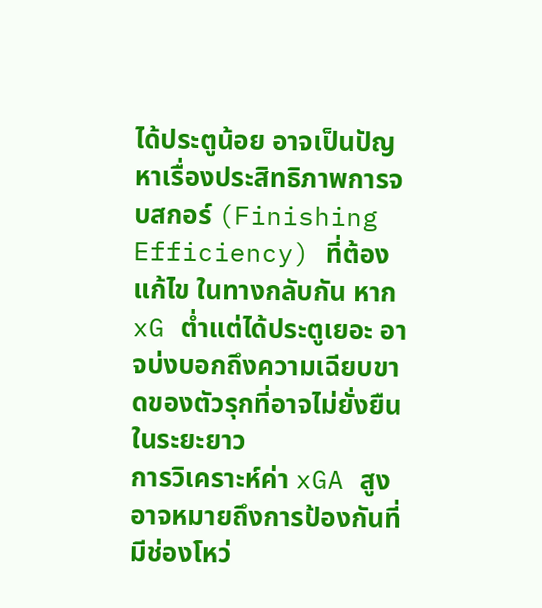ได้ประตูน้อย อาจเป็นปัญหาเรื่องประสิทธิภาพการจบสกอร์ (Finishing Efficiency) ที่ต้องแก้ไข ในทางกลับกัน หาก xG ต่ำแต่ได้ประตูเยอะ อาจบ่งบอกถึงความเฉียบขาดของตัวรุกที่อาจไม่ยั่งยืนในระยะยาว
การวิเคราะห์ค่า xGA สูง อาจหมายถึงการป้องกันที่มีช่องโหว่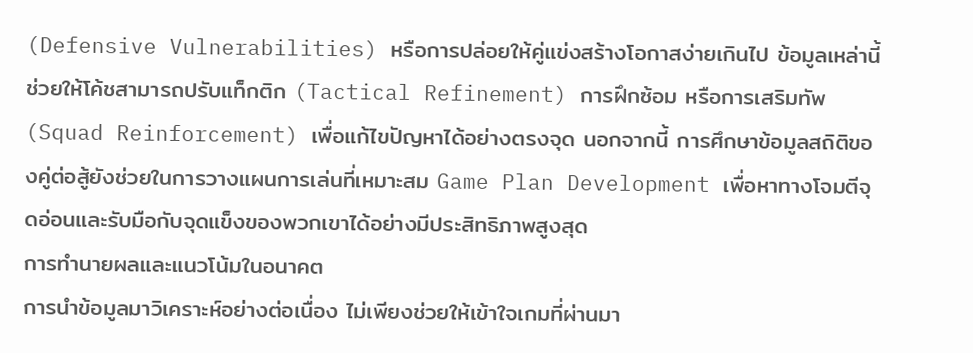(Defensive Vulnerabilities) หรือการปล่อยให้คู่แข่งสร้างโอกาสง่ายเกินไป ข้อมูลเหล่านี้ช่วยให้โค้ชสามารถปรับแท็กติก (Tactical Refinement) การฝึกซ้อม หรือการเสริมทัพ (Squad Reinforcement) เพื่อแก้ไขปัญหาได้อย่างตรงจุด นอกจากนี้ การศึกษาข้อมูลสถิติของคู่ต่อสู้ยังช่วยในการวางแผนการเล่นที่เหมาะสม Game Plan Development เพื่อหาทางโจมตีจุดอ่อนและรับมือกับจุดแข็งของพวกเขาได้อย่างมีประสิทธิภาพสูงสุด
การทำนายผลและแนวโน้มในอนาคต
การนำข้อมูลมาวิเคราะห์อย่างต่อเนื่อง ไม่เพียงช่วยให้เข้าใจเกมที่ผ่านมา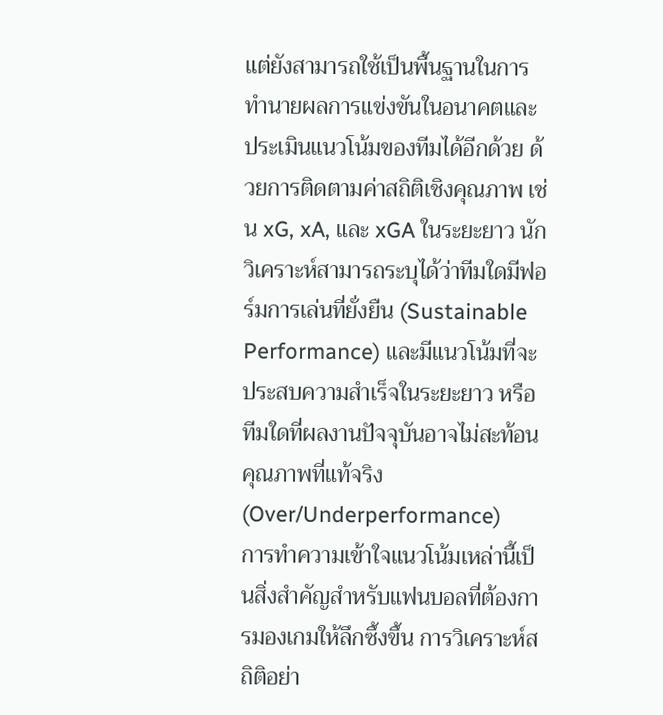แต่ยังสามารถใช้เป็นพื้นฐานในการทำนายผลการแข่งขันในอนาคตและประเมินแนวโน้มของทีมได้อีกด้วย ด้วยการติดตามค่าสถิติเชิงคุณภาพ เช่น xG, xA, และ xGA ในระยะยาว นักวิเคราะห์สามารถระบุได้ว่าทีมใดมีฟอร์มการเล่นที่ยั่งยืน (Sustainable Performance) และมีแนวโน้มที่จะประสบความสำเร็จในระยะยาว หรือทีมใดที่ผลงานปัจจุบันอาจไม่สะท้อนคุณภาพที่แท้จริง (Over/Underperformance)
การทำความเข้าใจแนวโน้มเหล่านี้เป็นสิ่งสำคัญสำหรับแฟนบอลที่ต้องการมองเกมให้ลึกซึ้งขึ้น การวิเคราะห์สถิติอย่า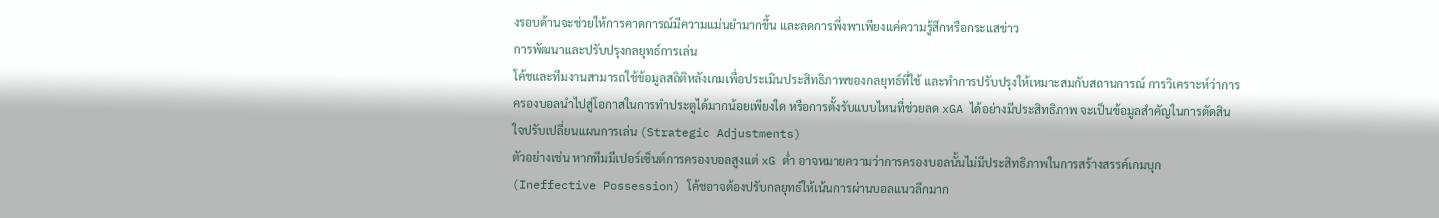งรอบด้านจะช่วยให้การคาดการณ์มีความแม่นยำมากขึ้น และลดการพึ่งพาเพียงแค่ความรู้สึกหรือกระแสข่าว
การพัฒนาและปรับปรุงกลยุทธ์การเล่น
โค้ชและทีมงานสามารถใช้ข้อมูลสถิติหลังเกมเพื่อประเมินประสิทธิภาพของกลยุทธ์ที่ใช้ และทำการปรับปรุงให้เหมาะสมกับสถานการณ์ การวิเคราะห์ว่าการครองบอลนำไปสู่โอกาสในการทำประตูได้มากน้อยเพียงใด หรือการตั้งรับแบบไหนที่ช่วยลด xGA ได้อย่างมีประสิทธิภาพ จะเป็นข้อมูลสำคัญในการตัดสินใจปรับเปลี่ยนแผนการเล่น (Strategic Adjustments)
ตัวอย่างเช่น หากทีมมีเปอร์เซ็นต์การครองบอลสูงแต่ xG ต่ำ อาจหมายความว่าการครองบอลนั้นไม่มีประสิทธิภาพในการสร้างสรรค์เกมบุก (Ineffective Possession) โค้ชอาจต้องปรับกลยุทธ์ให้เน้นการผ่านบอลแนวลึกมาก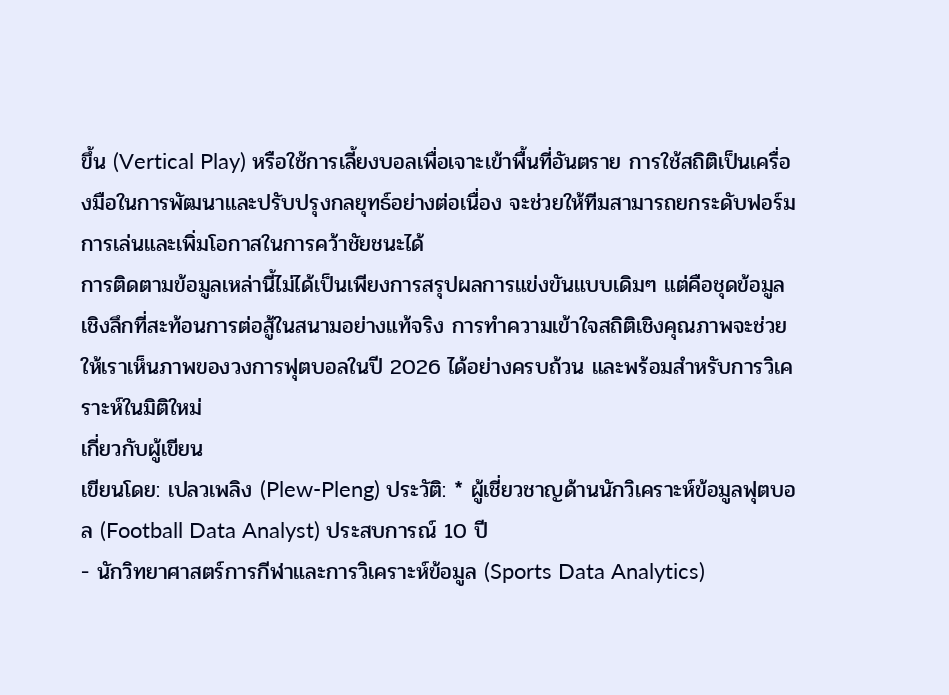ขึ้น (Vertical Play) หรือใช้การเลี้ยงบอลเพื่อเจาะเข้าพื้นที่อันตราย การใช้สถิติเป็นเครื่องมือในการพัฒนาและปรับปรุงกลยุทธ์อย่างต่อเนื่อง จะช่วยให้ทีมสามารถยกระดับฟอร์มการเล่นและเพิ่มโอกาสในการคว้าชัยชนะได้
การติดตามข้อมูลเหล่านี้ไม่ได้เป็นเพียงการสรุปผลการแข่งขันแบบเดิมๆ แต่คือชุดข้อมูลเชิงลึกที่สะท้อนการต่อสู้ในสนามอย่างแท้จริง การทำความเข้าใจสถิติเชิงคุณภาพจะช่วยให้เราเห็นภาพของวงการฟุตบอลในปี 2026 ได้อย่างครบถ้วน และพร้อมสำหรับการวิเคราะห์ในมิติใหม่
เกี่ยวกับผู้เขียน
เขียนโดย: เปลวเพลิง (Plew-Pleng) ประวัติ: * ผู้เชี่ยวชาญด้านนักวิเคราะห์ข้อมูลฟุตบอล (Football Data Analyst) ประสบการณ์ 10 ปี
- นักวิทยาศาสตร์การกีฬาและการวิเคราะห์ข้อมูล (Sports Data Analytics)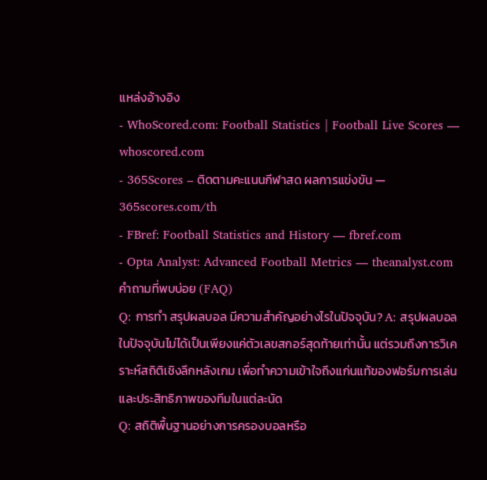แหล่งอ้างอิง
- WhoScored.com: Football Statistics | Football Live Scores — whoscored.com
- 365Scores – ติดตามคะแนนกีฬาสด ผลการแข่งขัน — 365scores.com/th
- FBref: Football Statistics and History — fbref.com
- Opta Analyst: Advanced Football Metrics — theanalyst.com
คำถามที่พบบ่อย (FAQ)
Q: การทำ สรุปผลบอล มีความสำคัญอย่างไรในปัจจุบัน? A: สรุปผลบอล ในปัจจุบันไม่ได้เป็นเพียงแค่ตัวเลขสกอร์สุดท้ายเท่านั้น แต่รวมถึงการวิเคราะห์สถิติเชิงลึกหลังเกม เพื่อทำความเข้าใจถึงแก่นแท้ของฟอร์มการเล่นและประสิทธิภาพของทีมในแต่ละนัด
Q: สถิติพื้นฐานอย่างการครองบอลหรือ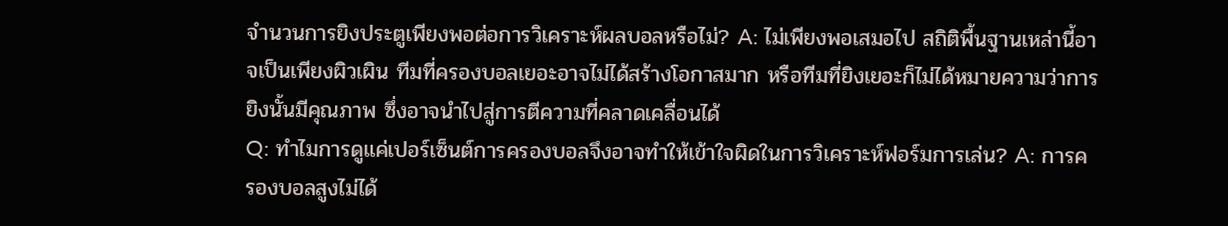จำนวนการยิงประตูเพียงพอต่อการวิเคราะห์ผลบอลหรือไม่? A: ไม่เพียงพอเสมอไป สถิติพื้นฐานเหล่านี้อาจเป็นเพียงผิวเผิน ทีมที่ครองบอลเยอะอาจไม่ได้สร้างโอกาสมาก หรือทีมที่ยิงเยอะก็ไม่ได้หมายความว่าการยิงนั้นมีคุณภาพ ซึ่งอาจนำไปสู่การตีความที่คลาดเคลื่อนได้
Q: ทำไมการดูแค่เปอร์เซ็นต์การครองบอลจึงอาจทำให้เข้าใจผิดในการวิเคราะห์ฟอร์มการเล่น? A: การครองบอลสูงไม่ได้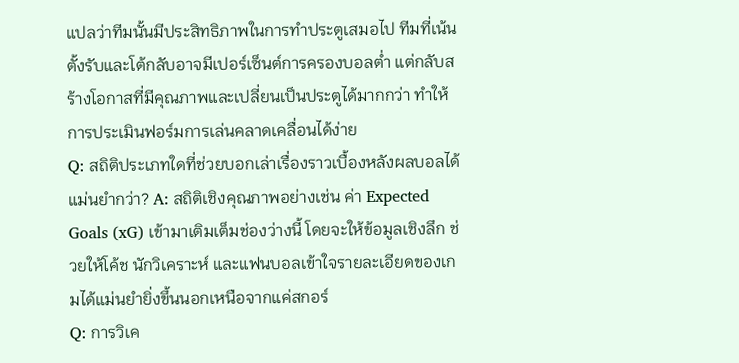แปลว่าทีมนั้นมีประสิทธิภาพในการทำประตูเสมอไป ทีมที่เน้นตั้งรับและโต้กลับอาจมีเปอร์เซ็นต์การครองบอลต่ำ แต่กลับสร้างโอกาสที่มีคุณภาพและเปลี่ยนเป็นประตูได้มากกว่า ทำให้การประเมินฟอร์มการเล่นคลาดเคลื่อนได้ง่าย
Q: สถิติประเภทใดที่ช่วยบอกเล่าเรื่องราวเบื้องหลังผลบอลได้แม่นยำกว่า? A: สถิติเชิงคุณภาพอย่างเช่น ค่า Expected Goals (xG) เข้ามาเติมเต็มช่องว่างนี้ โดยจะให้ข้อมูลเชิงลึก ช่วยให้โค้ช นักวิเคราะห์ และแฟนบอลเข้าใจรายละเอียดของเกมได้แม่นยำยิ่งขึ้นนอกเหนือจากแค่สกอร์
Q: การวิเค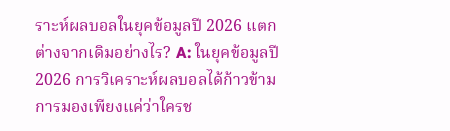ราะห์ผลบอลในยุคข้อมูลปี 2026 แตกต่างจากเดิมอย่างไร? A: ในยุคข้อมูลปี 2026 การวิเคราะห์ผลบอลได้ก้าวข้ามการมองเพียงแค่ว่าใครช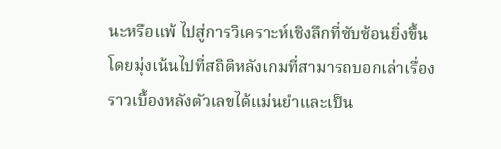นะหรือแพ้ ไปสู่การวิเคราะห์เชิงลึกที่ซับซ้อนยิ่งขึ้น โดยมุ่งเน้นไปที่สถิติหลังเกมที่สามารถบอกเล่าเรื่องราวเบื้องหลังตัวเลขได้แม่นยำและเป็น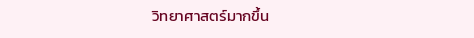วิทยาศาสตร์มากขึ้น